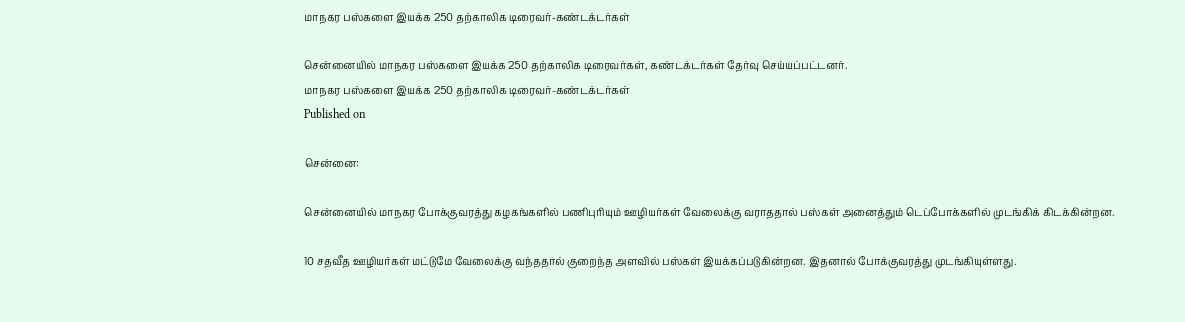மாநகர பஸ்களை இயக்க 250 தற்காலிக டிரைவர்-கண்டக்டர்கள்

சென்னையில் மாநகர பஸ்களை இயக்க 250 தற்காலிக டிரைவர்கள், கண்டக்டர்கள் தேர்வு செய்யப்பட்டனர்.
மாநகர பஸ்களை இயக்க 250 தற்காலிக டிரைவர்-கண்டக்டர்கள்
Published on

சென்னை:

சென்னையில் மாநகர போக்குவரத்து கழகங்களில் பணிபுரியும் ஊழியர்கள் வேலைக்கு வராததால் பஸ்கள் அனைத்தும் டெப்போக்களில் முடங்கிக் கிடக்கின்றன.

10 சதவீத ஊழியர்கள் மட்டுமே வேலைக்கு வந்ததால் குறைந்த அளவில் பஸ்கள் இயக்கப்படுகின்றன. இதனால் போக்குவரத்து முடங்கியுள்ளது.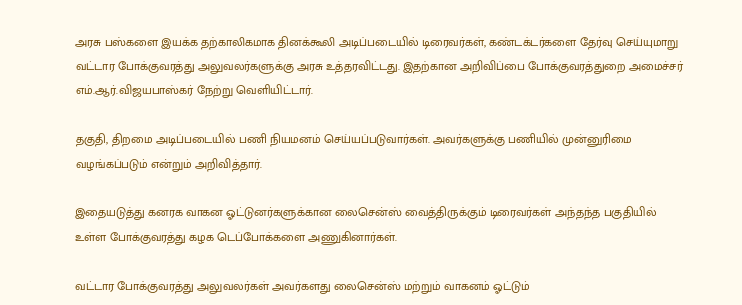அரசு பஸ்களை இயக்க தற்காலிகமாக தினக்கூலி அடிப்படையில் டிரைவர்கள், கண்டக்டர்களை தேர்வு செய்யுமாறு வட்டார போக்குவரத்து அலுவலர்களுக்கு அரசு உத்தரவிட்டது. இதற்கான அறிவிப்பை போக்குவரத்துறை அமைச்சர் எம்.ஆர்.விஜயபாஸ்கர் நேற்று வெளியிட்டார்.

தகுதி, திறமை அடிப்படையில் பணி நியமனம் செய்யப்படுவார்கள். அவர்களுக்கு பணியில் முன்னுரிமை வழங்கப்படும் என்றும் அறிவித்தார்.

இதையடுத்து கனரக வாகன ஓட்டுனர்களுக்கான லைசென்ஸ் வைத்திருக்கும் டிரைவர்கள் அந்தந்த பகுதியில் உள்ள போக்குவரத்து கழக டெப்போக்களை அணுகினார்கள்.

வட்டார போக்குவரத்து அலுவலர்கள் அவர்களது லைசென்ஸ் மற்றும் வாகனம் ஓட்டும்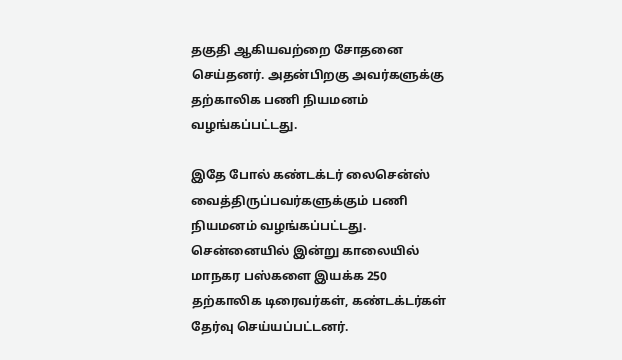தகுதி ஆகியவற்றை சோதனை செய்தனர். அதன்பிறகு அவர்களுக்கு தற்காலிக பணி நியமனம் வழங்கப்பட்டது.

இதே போல் கண்டக்டர் லைசென்ஸ் வைத்திருப்பவர்களுக்கும் பணி நியமனம் வழங்கப்பட்டது. சென்னையில் இன்று காலையில் மாநகர பஸ்களை இயக்க 250 தற்காலிக டிரைவர்கள், கண்டக்டர்கள் தேர்வு செய்யப்பட்டனர்.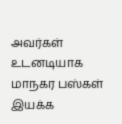அவர்கள் உடனடியாக மாநகர பஸ்கள் இயக்க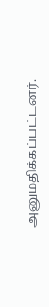அனுமதிக்கப்பட்டனர்.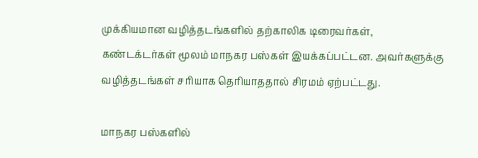முக்கியமான வழித்தடங்களில் தற்காலிக டிரைவர்கள், கண்டக்டர்கள் மூலம் மாநகர பஸ்கள் இயக்கப்பட்டன. அவர்களுக்கு வழித்தடங்கள் சரியாக தெரியாததால் சிரமம் ஏற்பட்டது.

மாநகர பஸ்களில்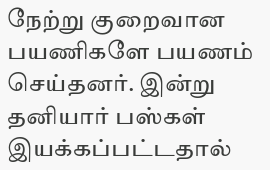நேற்று குறைவான பயணிகளே பயணம் செய்தனர். இன்று தனியார் பஸ்கள் இயக்கப்பட்டதால்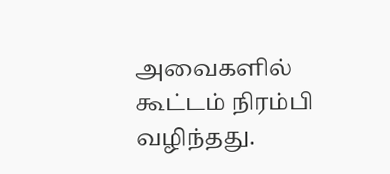அவைகளில் கூட்டம் நிரம்பி வழிந்தது.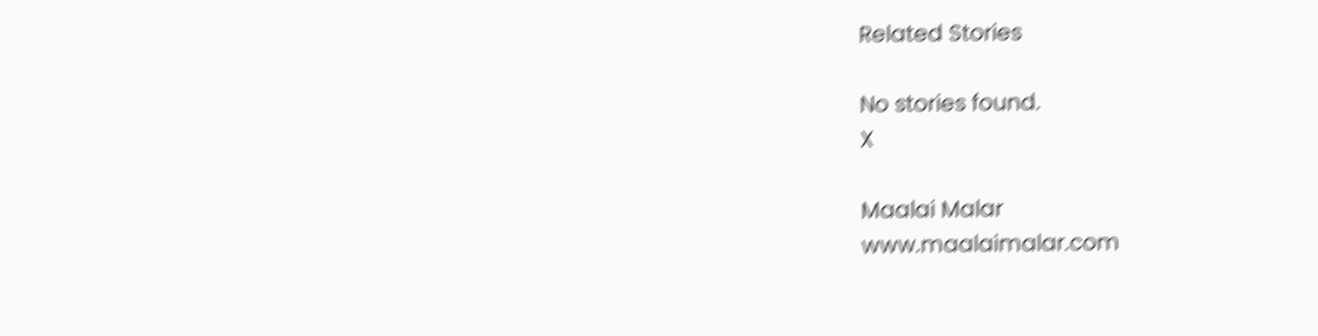Related Stories

No stories found.
X

Maalai Malar
www.maalaimalar.com